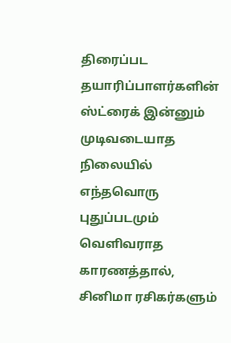திரைப்பட தயாரிப்பாளர்களின் ஸ்ட்ரைக் இன்னும் முடிவடையாத நிலையில் எந்தவொரு புதுப்படமும் வெளிவராத காரணத்தால், சினிமா ரசிகர்களும்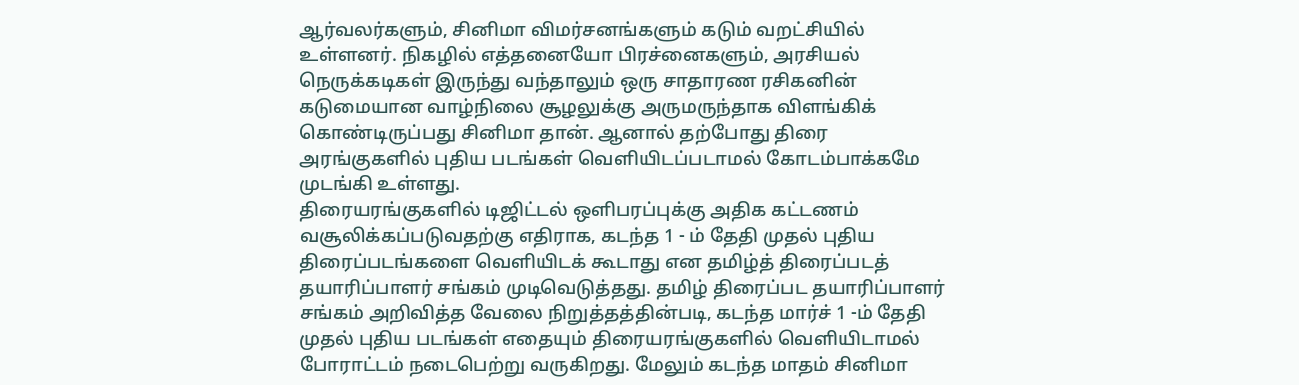ஆர்வலர்களும், சினிமா விமர்சனங்களும் கடும் வறட்சியில் உள்ளனர். நிகழில் எத்தனையோ பிரச்னைகளும், அரசியல் நெருக்கடிகள் இருந்து வந்தாலும் ஒரு சாதாரண ரசிகனின் கடுமையான வாழ்நிலை சூழலுக்கு அருமருந்தாக விளங்கிக் கொண்டிருப்பது சினிமா தான். ஆனால் தற்போது திரை அரங்குகளில் புதிய படங்கள் வெளியிடப்படாமல் கோடம்பாக்கமே முடங்கி உள்ளது.
திரையரங்குகளில் டிஜிட்டல் ஒளிபரப்புக்கு அதிக கட்டணம் வசூலிக்கப்படுவதற்கு எதிராக, கடந்த 1 - ம் தேதி முதல் புதிய திரைப்படங்களை வெளியிடக் கூடாது என தமிழ்த் திரைப்படத் தயாரிப்பாளர் சங்கம் முடிவெடுத்தது. தமிழ் திரைப்பட தயாரிப்பாளர் சங்கம் அறிவித்த வேலை நிறுத்தத்தின்படி, கடந்த மார்ச் 1 -ம் தேதி முதல் புதிய படங்கள் எதையும் திரையரங்குகளில் வெளியிடாமல் போராட்டம் நடைபெற்று வருகிறது. மேலும் கடந்த மாதம் சினிமா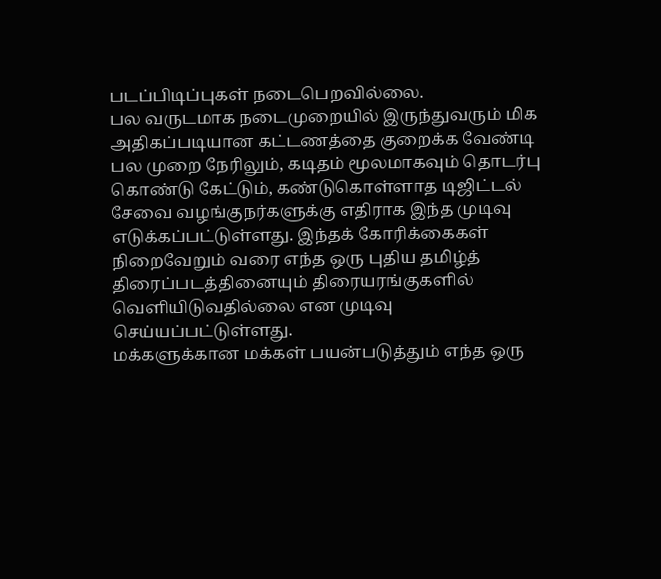படப்பிடிப்புகள் நடைபெறவில்லை.
பல வருடமாக நடைமுறையில் இருந்துவரும் மிக அதிகப்படியான கட்டணத்தை குறைக்க வேண்டி பல முறை நேரிலும், கடிதம் மூலமாகவும் தொடர்பு கொண்டு கேட்டும், கண்டுகொள்ளாத டிஜிட்டல் சேவை வழங்குநர்களுக்கு எதிராக இந்த முடிவு எடுக்கப்பட்டுள்ளது. இந்தக் கோரிக்கைகள் நிறைவேறும் வரை எந்த ஒரு புதிய தமிழ்த் திரைப்படத்தினையும் திரையரங்குகளில் வெளியிடுவதில்லை என முடிவு செய்யப்பட்டுள்ளது.
மக்களுக்கான மக்கள் பயன்படுத்தும் எந்த ஒரு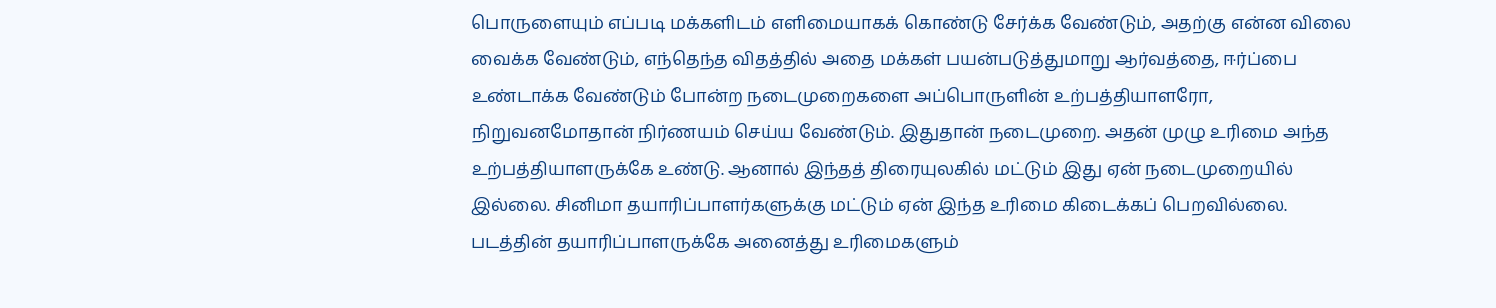பொருளையும் எப்படி மக்களிடம் எளிமையாகக் கொண்டு சேர்க்க வேண்டும், அதற்கு என்ன விலை வைக்க வேண்டும், எந்தெந்த விதத்தில் அதை மக்கள் பயன்படுத்துமாறு ஆர்வத்தை, ஈர்ப்பை உண்டாக்க வேண்டும் போன்ற நடைமுறைகளை அப்பொருளின் உற்பத்தியாளரோ, நிறுவனமோதான் நிர்ணயம் செய்ய வேண்டும். இதுதான் நடைமுறை. அதன் முழு உரிமை அந்த உற்பத்தியாளருக்கே உண்டு. ஆனால் இந்தத் திரையுலகில் மட்டும் இது ஏன் நடைமுறையில் இல்லை. சினிமா தயாரிப்பாளர்களுக்கு மட்டும் ஏன் இந்த உரிமை கிடைக்கப் பெறவில்லை. படத்தின் தயாரிப்பாளருக்கே அனைத்து உரிமைகளும்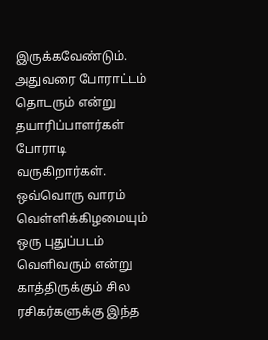இருக்கவேண்டும். அதுவரை போராட்டம் தொடரும் என்று தயாரிப்பாளர்கள் போராடி வருகிறார்கள்.
ஒவ்வொரு வாரம் வெள்ளிக்கிழமையும் ஒரு புதுப்படம் வெளிவரும் என்று காத்திருக்கும் சில ரசிகர்களுக்கு இந்த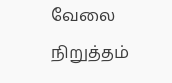வேலை நிறுத்தம்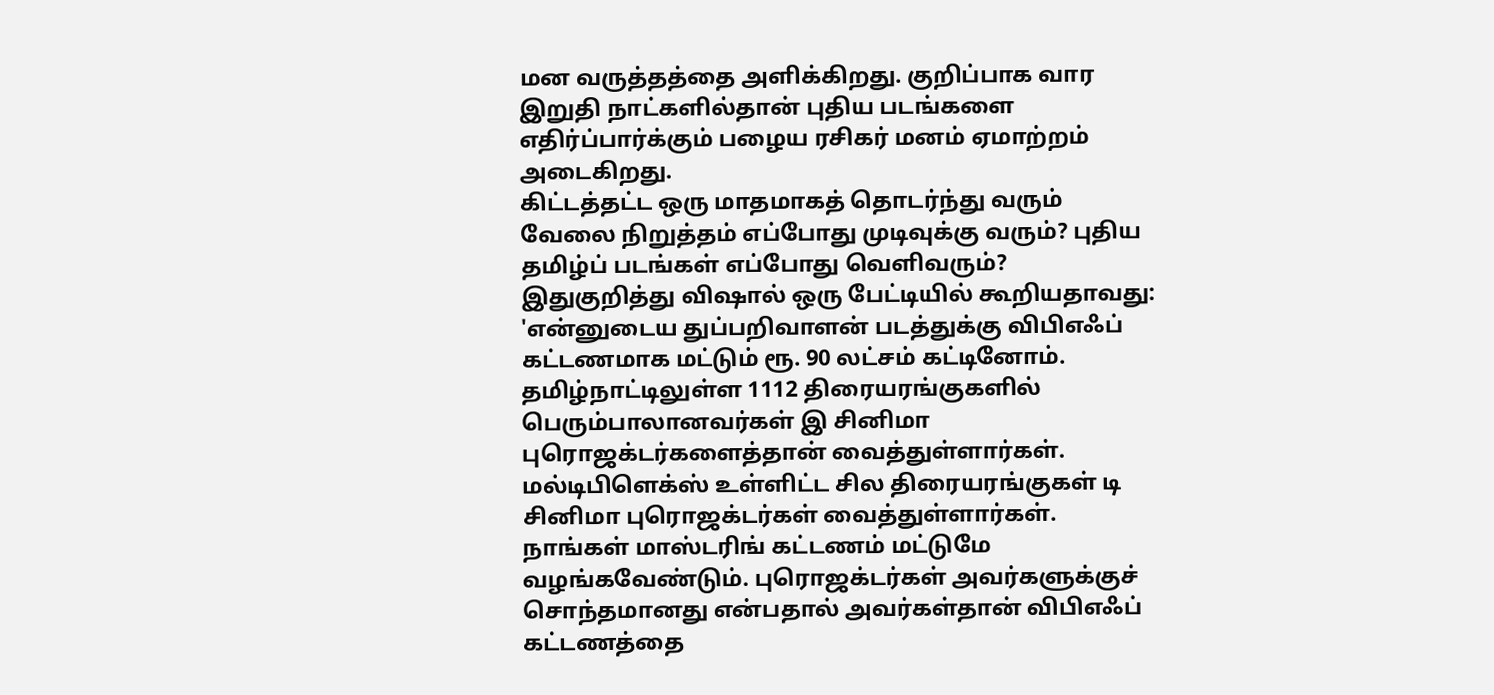மன வருத்தத்தை அளிக்கிறது. குறிப்பாக வார இறுதி நாட்களில்தான் புதிய படங்களை எதிர்ப்பார்க்கும் பழைய ரசிகர் மனம் ஏமாற்றம் அடைகிறது.
கிட்டத்தட்ட ஒரு மாதமாகத் தொடர்ந்து வரும் வேலை நிறுத்தம் எப்போது முடிவுக்கு வரும்? புதிய தமிழ்ப் படங்கள் எப்போது வெளிவரும்? இதுகுறித்து விஷால் ஒரு பேட்டியில் கூறியதாவது:
'என்னுடைய துப்பறிவாளன் படத்துக்கு விபிஎஃப் கட்டணமாக மட்டும் ரூ. 90 லட்சம் கட்டினோம். தமிழ்நாட்டிலுள்ள 1112 திரையரங்குகளில் பெரும்பாலானவர்கள் இ சினிமா புரொஜக்டர்களைத்தான் வைத்துள்ளார்கள். மல்டிபிளெக்ஸ் உள்ளிட்ட சில திரையரங்குகள் டி சினிமா புரொஜக்டர்கள் வைத்துள்ளார்கள். நாங்கள் மாஸ்டரிங் கட்டணம் மட்டுமே வழங்கவேண்டும். புரொஜக்டர்கள் அவர்களுக்குச் சொந்தமானது என்பதால் அவர்கள்தான் விபிஎஃப் கட்டணத்தை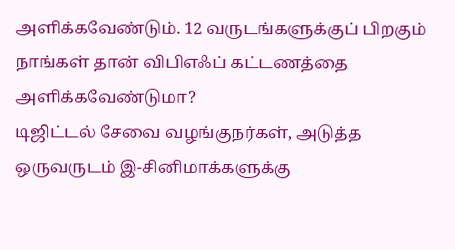அளிக்கவேண்டும். 12 வருடங்களுக்குப் பிறகும் நாங்கள் தான் விபிஎஃப் கட்டணத்தை அளிக்கவேண்டுமா?
டிஜிட்டல் சேவை வழங்குநர்கள், அடுத்த ஒருவருடம் இ-சினிமாக்களுக்கு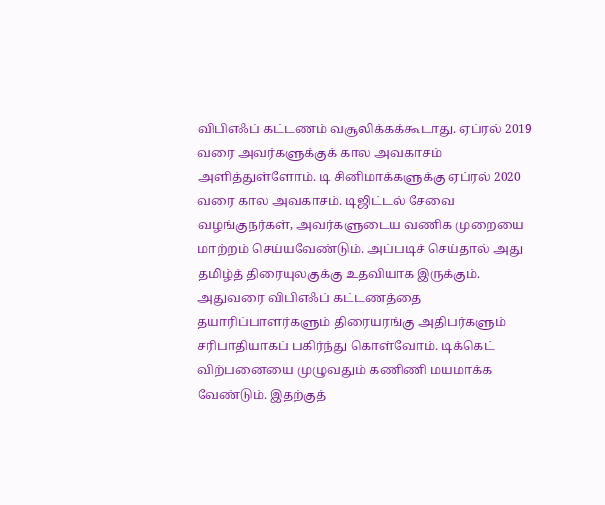விபிஎஃப் கட்டணம் வசூலிக்கக்கூடாது. ஏப்ரல் 2019 வரை அவர்களுக்குக் கால அவகாசம் அளித்துள்ளோம். டி சினிமாக்களுக்கு ஏப்ரல் 2020 வரை கால அவகாசம். டிஜிட்டல் சேவை வழங்குநர்கள், அவர்களுடைய வணிக முறையை மாற்றம் செய்யவேண்டும். அப்படிச் செய்தால் அது தமிழ்த் திரையுலகுக்கு உதவியாக இருக்கும். அதுவரை விபிஎஃப் கட்டணத்தை தயாரிப்பாளர்களும் திரையரங்கு அதிபர்களும் சரிபாதியாகப் பகிர்ந்து கொள்வோம். டிக்கெட் விற்பனையை முழுவதும் கணிணி மயமாக்க வேண்டும். இதற்குத்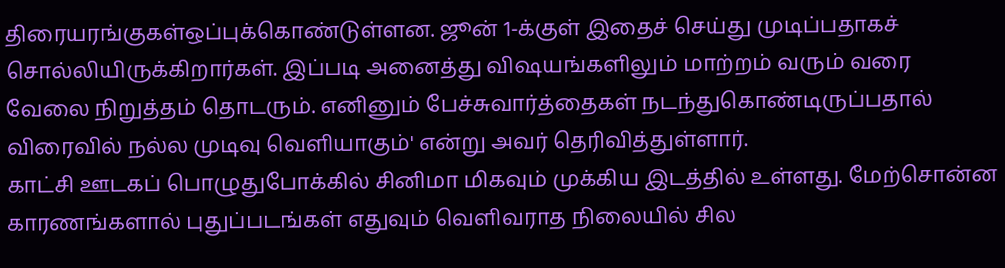திரையரங்குகள்ஒப்புக்கொண்டுள்ளன. ஜூன் 1-க்குள் இதைச் செய்து முடிப்பதாகச் சொல்லியிருக்கிறார்கள். இப்படி அனைத்து விஷயங்களிலும் மாற்றம் வரும் வரை வேலை நிறுத்தம் தொடரும். எனினும் பேச்சுவார்த்தைகள் நடந்துகொண்டிருப்பதால் விரைவில் நல்ல முடிவு வெளியாகும்' என்று அவர் தெரிவித்துள்ளார்.
காட்சி ஊடகப் பொழுதுபோக்கில் சினிமா மிகவும் முக்கிய இடத்தில் உள்ளது. மேற்சொன்ன காரணங்களால் புதுப்படங்கள் எதுவும் வெளிவராத நிலையில் சில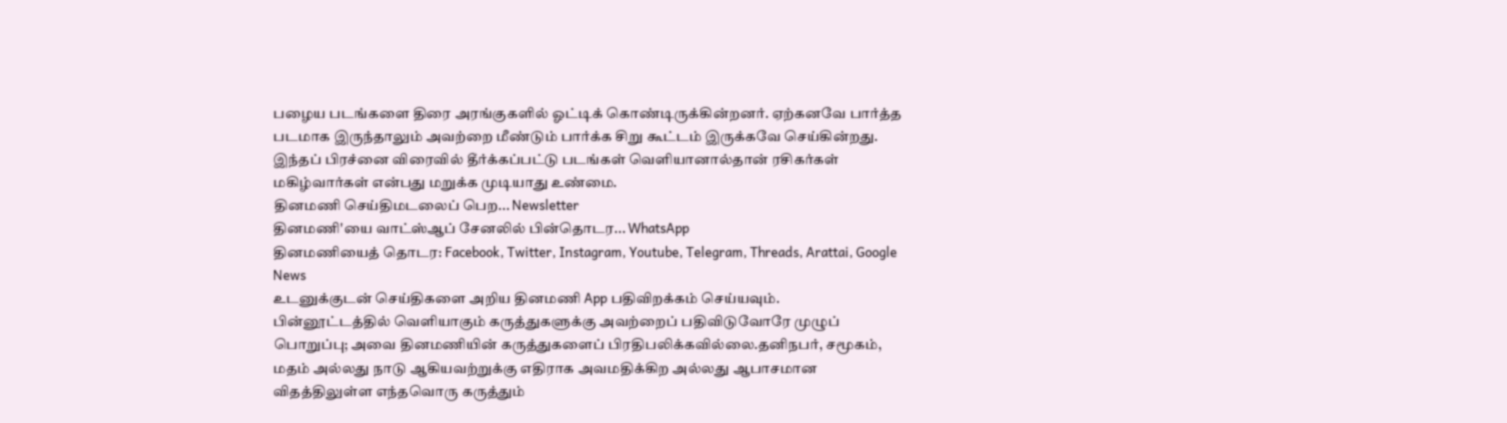பழைய படங்களை திரை அரங்குகளில் ஓட்டிக் கொண்டிருக்கின்றனர். ஏற்கனவே பார்த்த படமாக இருந்தாலும் அவற்றை மீண்டும் பார்க்க சிறு கூட்டம் இருக்கவே செய்கின்றது. இந்தப் பிரச்னை விரைவில் தீர்க்கப்பட்டு படங்கள் வெளியானால்தான் ரசிகர்கள் மகிழ்வார்கள் என்பது மறுக்க முடியாது உண்மை.
தினமணி செய்திமடலைப் பெற... Newsletter
தினமணி'யை வாட்ஸ்ஆப் சேனலில் பின்தொடர... WhatsApp
தினமணியைத் தொடர: Facebook, Twitter, Instagram, Youtube, Telegram, Threads, Arattai, Google News
உடனுக்குடன் செய்திகளை அறிய தினமணி App பதிவிறக்கம் செய்யவும்.
பின்னூட்டத்தில் வெளியாகும் கருத்துகளுக்கு அவற்றைப் பதிவிடுவோரே முழுப் பொறுப்பு; அவை தினமணியின் கருத்துகளைப் பிரதிபலிக்கவில்லை.தனிநபர், சமூகம், மதம் அல்லது நாடு ஆகியவற்றுக்கு எதிராக அவமதிக்கிற அல்லது ஆபாசமான விதத்திலுள்ள எந்தவொரு கருத்தும்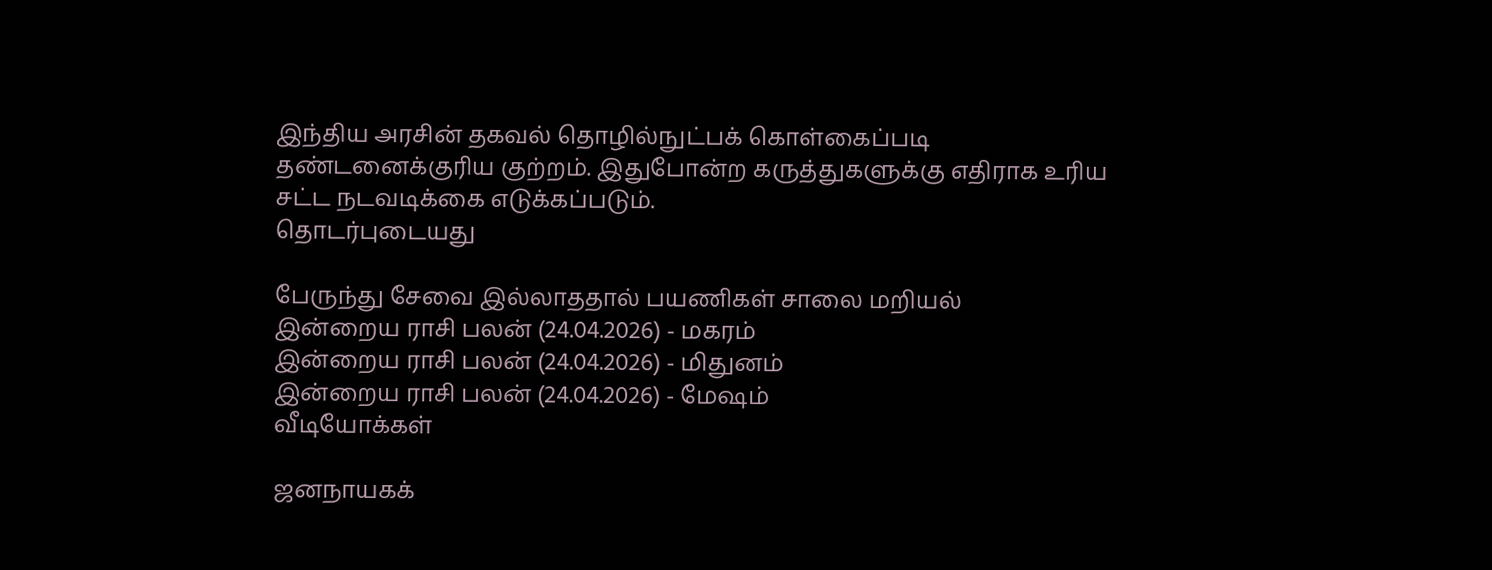இந்திய அரசின் தகவல் தொழில்நுட்பக் கொள்கைப்படி தண்டனைக்குரிய குற்றம். இதுபோன்ற கருத்துகளுக்கு எதிராக உரிய சட்ட நடவடிக்கை எடுக்கப்படும்.
தொடர்புடையது

பேருந்து சேவை இல்லாததால் பயணிகள் சாலை மறியல்
இன்றைய ராசி பலன் (24.04.2026) - மகரம்
இன்றைய ராசி பலன் (24.04.2026) - மிதுனம்
இன்றைய ராசி பலன் (24.04.2026) - மேஷம்
வீடியோக்கள்

ஜனநாயகக்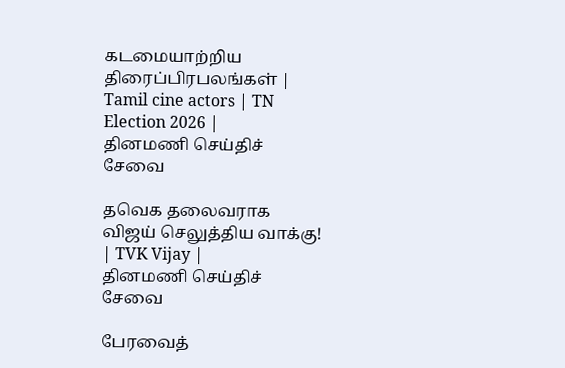கடமையாற்றிய திரைப்பிரபலங்கள் | Tamil cine actors | TN Election 2026 |
தினமணி செய்திச் சேவை

தவெக தலைவராக விஜய் செலுத்திய வாக்கு! | TVK Vijay |
தினமணி செய்திச் சேவை

பேரவைத்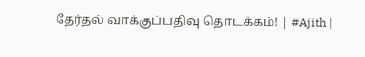தேர்தல் வாக்குப்பதிவு தொடக்கம்! | #Ajith |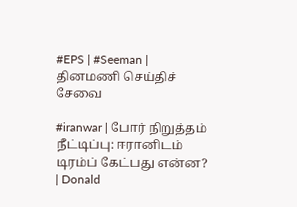#EPS | #Seeman |
தினமணி செய்திச் சேவை

#iranwar | போர் நிறுத்தம் நீட்டிப்பு: ஈரானிடம் டிரம்ப் கேட்பது என்ன? | Donald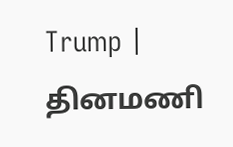Trump |
தினமணி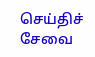செய்திச் சேவை